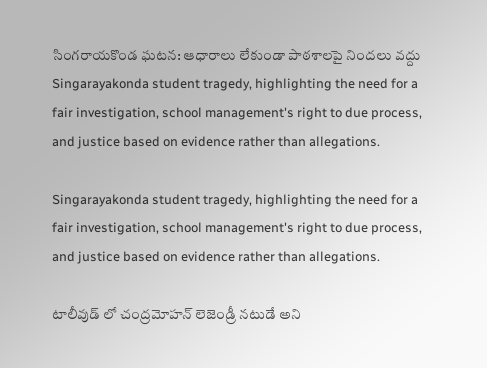సింగరాయకొండ ఘటన: ఆధారాలు లేకుండా పాఠశాలపై నిందలు వద్దు
Singarayakonda student tragedy, highlighting the need for a fair investigation, school management's right to due process, and justice based on evidence rather than allegations.

Singarayakonda student tragedy, highlighting the need for a fair investigation, school management's right to due process, and justice based on evidence rather than allegations.

టాలీవుడ్ లో చంద్రమోహన్ లెజెండ్రీ నటుడే అని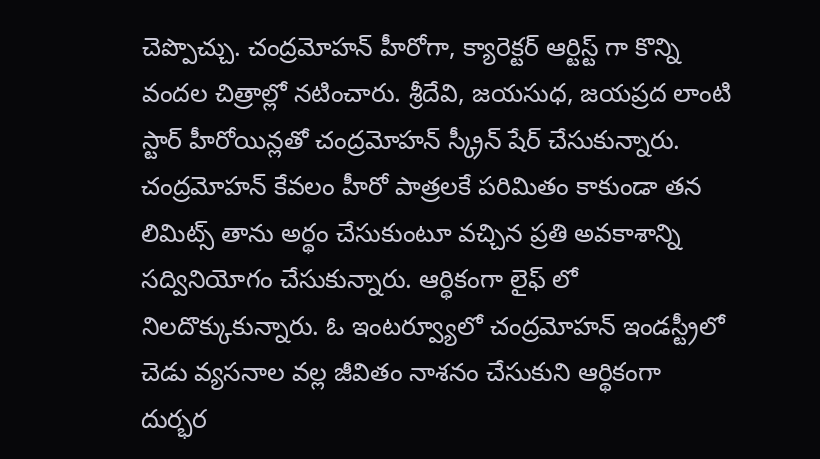చెప్పొచ్చు. చంద్రమోహన్ హీరోగా, క్యారెక్టర్ ఆర్టిస్ట్ గా కొన్ని వందల చిత్రాల్లో నటించారు. శ్రీదేవి, జయసుధ, జయప్రద లాంటి స్టార్ హీరోయిన్లతో చంద్రమోహన్ స్క్రీన్ షేర్ చేసుకున్నారు. చంద్రమోహన్ కేవలం హీరో పాత్రలకే పరిమితం కాకుండా తన లిమిట్స్ తాను అర్థం చేసుకుంటూ వచ్చిన ప్రతి అవకాశాన్ని సద్వినియోగం చేసుకున్నారు. ఆర్థికంగా లైఫ్ లో నిలదొక్కుకున్నారు. ఓ ఇంటర్వ్యూలో చంద్రమోహన్ ఇండస్ట్రీలో చెడు వ్యసనాల వల్ల జీవితం నాశనం చేసుకుని ఆర్థికంగా దుర్భర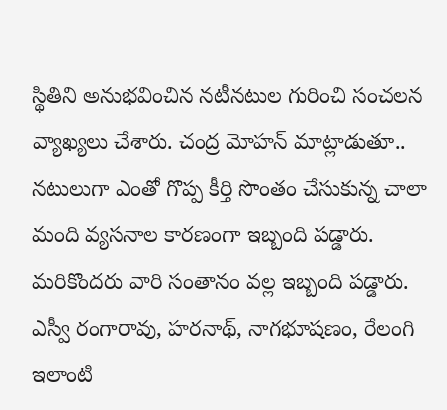స్థితిని అనుభవించిన నటీనటుల గురించి సంచలన వ్యాఖ్యలు చేశారు. చంద్ర మోహన్ మాట్లాడుతూ.. నటులుగా ఎంతో గొప్ప కీర్తి సొంతం చేసుకున్న చాలా మంది వ్యసనాల కారణంగా ఇబ్బంది పడ్డారు. మరికొందరు వారి సంతానం వల్ల ఇబ్బంది పడ్డారు. ఎస్వీ రంగారావు, హరనాథ్, నాగభూషణం, రేలంగి ఇలాంటి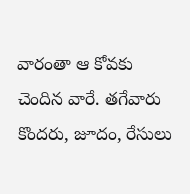వారంతా ఆ కోవకు చెందిన వారే. తగేవారు కొందరు, జూదం, రేసులు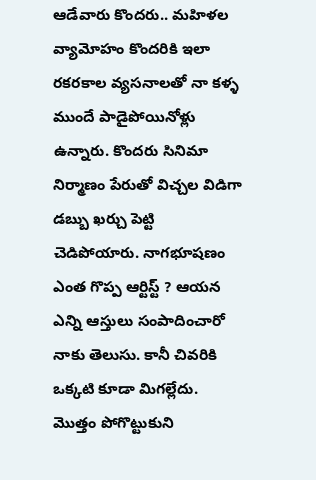ఆడేవారు కొందరు.. మహిళల వ్యామోహం కొందరికి ఇలా రకరకాల వ్యసనాలతో నా కళ్ళ ముందే పాడైపోయినోళ్లు ఉన్నారు. కొందరు సినిమా నిర్మాణం పేరుతో విచ్చల విడిగా డబ్బు ఖర్చు పెట్టి చెడిపోయారు. నాగభూషణం ఎంత గొప్ప ఆర్టిస్ట్ ? ఆయన ఎన్ని ఆస్తులు సంపాదించారో నాకు తెలుసు. కానీ చివరికి ఒక్కటి కూడా మిగల్లేదు. మొత్తం పోగొట్టుకుని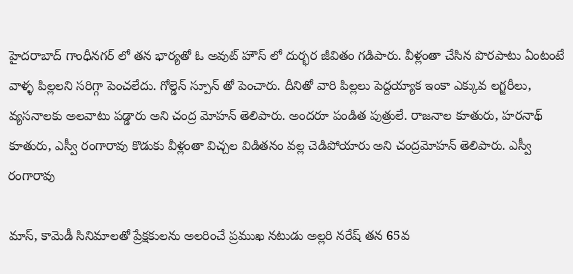హైదరాబాద్ గాంధీనగర్ లో తన భార్యతో ఓ అవుట్ హౌస్ లో దుర్భర జీవితం గడిపారు. వీళ్లంతా చేసిన పొరపాటు ఏంటంటే వాళ్ళ పిల్లలని సరిగ్గా పెంచలేదు. గోల్డెన్ స్పూన్ తో పెంచారు. దీనితో వారి పిల్లలు పెద్దయ్యాక ఇంకా ఎక్కువ లగ్జరీలు, వ్యసనాలకు అలవాటు పడ్డారు అని చంద్ర మోహన్ తెలిపారు. అందరూ పండిత పుత్రులే. రాజనాల కూతురు, హరనాథ్ కూతురు, ఎస్వీ రంగారావు కొడుకు వీళ్లంతా విచ్చల విడితనం వల్ల చెడిపోయారు అని చంద్రమోహన్ తెలిపారు. ఎస్వీ రంగారావు

మాస్, కామెడీ సినిమాలతో ప్రేక్షకులను అలరించే ప్రముఖ నటుడు అల్లరి నరేష్ తన 65వ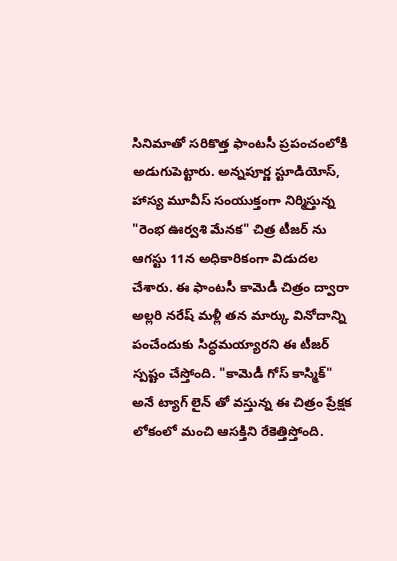సినిమాతో సరికొత్త ఫాంటసీ ప్రపంచంలోకి అడుగుపెట్టారు. అన్నపూర్ణ స్టూడియోస్, హాస్య మూవీస్ సంయుక్తంగా నిర్మిస్తున్న "రెంభ ఊర్వశి మేనక" చిత్ర టీజర్ ను ఆగస్టు 11న అధికారికంగా విడుదల చేశారు. ఈ ఫాంటసీ కామెడీ చిత్రం ద్వారా అల్లరి నరేష్ మళ్లీ తన మార్కు వినోదాన్ని పంచేందుకు సిద్ధమయ్యారని ఈ టీజర్ స్పష్టం చేస్తోంది. "కామెడీ గోస్ కాస్మిక్" అనే ట్యాగ్ లైన్ తో వస్తున్న ఈ చిత్రం ప్రేక్షక లోకంలో మంచి ఆసక్తిని రేకెత్తిస్తోంది.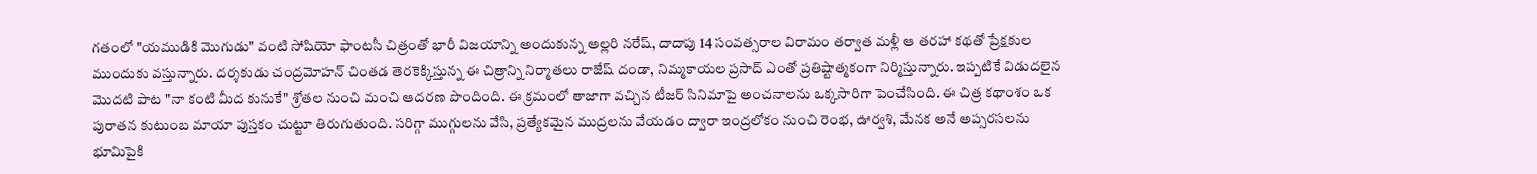గతంలో "యముడికి మొగుడు" వంటి సోషియో ఫాంటసీ చిత్రంతో భారీ విజయాన్ని అందుకున్న అల్లరి నరేష్, దాదాపు 14 సంవత్సరాల విరామం తర్వాత మళ్లీ ఆ తరహా కథతో ప్రేక్షకుల ముందుకు వస్తున్నారు. దర్శకుడు చంద్రమోహన్ చింతడ తెరకెక్కిస్తున్న ఈ చిత్రాన్ని నిర్మాతలు రాజేష్ దండా, నిమ్మకాయల ప్రసాద్ ఎంతో ప్రతిష్టాత్మకంగా నిర్మిస్తున్నారు. ఇప్పటికే విడుదలైన మొదటి పాట "నా కంటి మీద కునుకే" శ్రోతల నుంచి మంచి ఆదరణ పొందింది. ఈ క్రమంలో తాజాగా వచ్చిన టీజర్ సినిమాపై అంచనాలను ఒక్కసారిగా పెంచేసింది. ఈ చిత్ర కథాంశం ఒక పురాతన కుటుంబ మాయా పుస్తకం చుట్టూ తిరుగుతుంది. సరిగ్గా ముగ్గులను వేసి, ప్రత్యేకమైన ముద్రలను వేయడం ద్వారా ఇంద్రలోకం నుంచి రెంభ, ఊర్వశి, మేనక అనే అప్సరసలను భూమిపైకి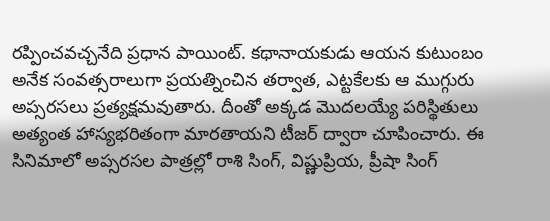రప్పించవచ్చనేది ప్రధాన పాయింట్. కథానాయకుడు ఆయన కుటుంబం అనేక సంవత్సరాలుగా ప్రయత్నించిన తర్వాత, ఎట్టకేలకు ఆ ముగ్గురు అప్సరసలు ప్రత్యక్షమవుతారు. దీంతో అక్కడ మొదలయ్యే పరిస్థితులు అత్యంత హాస్యభరితంగా మారతాయని టీజర్ ద్వారా చూపించారు. ఈ సినిమాలో అప్సరసల పాత్రల్లో రాశి సింగ్, విష్ణుప్రియ, ప్రీషా సింగ్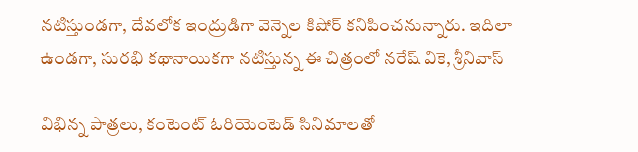నటిస్తుండగా, దేవలోక ఇంద్రుడిగా వెన్నెల కిషోర్ కనిపించనున్నారు. ఇదిలా ఉండగా, సురభి కథానాయికగా నటిస్తున్న ఈ చిత్రంలో నరేష్ వికె, శ్రీనివాస్

విభిన్న పాత్రలు, కంటెంట్ ఓరియెంటెడ్ సినిమాలతో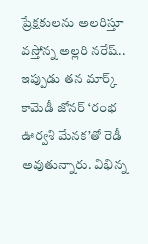ప్రేక్షకులను అలరిస్తూ వస్తోన్న అల్లరి నరేష్.. ఇప్పుడు తన మార్క్ కామెడీ జోనర్ ‘రంభ ఊర్వశి మేనక’తో రెడీ అవుతున్నారు. విభిన్న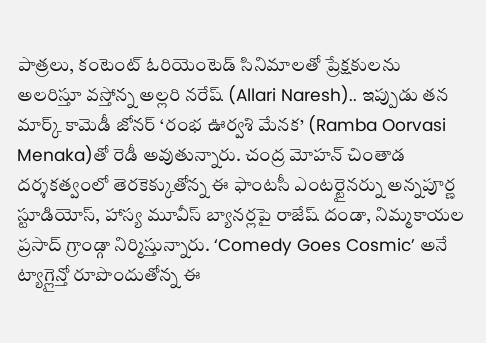పాత్రలు, కంటెంట్ ఓరియెంటెడ్ సినిమాలతో ప్రేక్షకులను అలరిస్తూ వస్తోన్న అల్లరి నరేష్ (Allari Naresh).. ఇప్పుడు తన మార్క్ కామెడీ జోనర్ ‘రంభ ఊర్వశి మేనక’ (Ramba Oorvasi Menaka)తో రెడీ అవుతున్నారు. చంద్ర మోహన్ చింతాడ దర్శకత్వంలో తెరకెక్కుతోన్న ఈ ఫాంటసీ ఎంటర్టైనర్ను అన్నపూర్ణ స్టూడియోస్, హాస్య మూవీస్ బ్యానర్లపై రాజేష్ దండా, నిమ్మకాయల ప్రసాద్ గ్రాండ్గా నిర్మిస్తున్నారు. ‘Comedy Goes Cosmic’ అనే ట్యాగ్లైన్తో రూపొందుతోన్న ఈ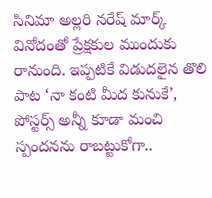సినిమా అల్లరి నరేష్ మార్క్ వినోదంతో ప్రేక్షకుల ముందుకు రానుంది. ఇప్పటికే విడుదలైన తొలి పాట ‘నా కంటి మీద కునుకే’, పోస్టర్స్ అన్నీ కూడా మంచి స్పందనను రాబట్టుకోగా..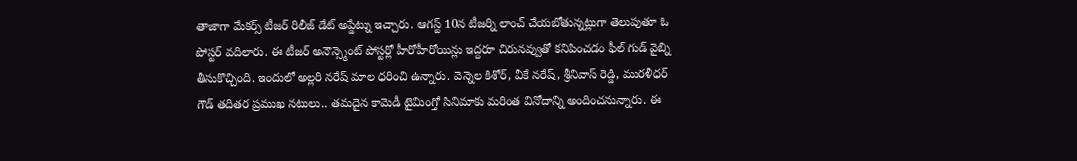తాజాగా మేకర్స్ టీజర్ రిలీజ్ డేట్ అప్డేట్ను ఇచ్చారు. ఆగస్ట్ 10న టీజర్ని లాంచ్ చేయబోతున్నట్లుగా తెలుపుతూ ఓ పోస్టర్ వదిలారు. ఈ టీజర్ అనౌన్స్మెంట్ పోస్టర్లో హీరోహీరోయిన్లు ఇద్దరూ చిరునవ్వుతో కనిపించడం ఫీల్ గుడ్ వైబ్ని తీసుకొచ్చింది. ఇందులో అల్లరి నరేష్ మాల ధరించి ఉన్నారు. వెన్నెల కిశోర్, వీకే నరేష్, శ్రీనివాస్ రెడ్డి, మురళీధర్ గౌడ్ తదితర ప్రముఖ నటులు.. తమదైన కామెడీ టైమింగ్తో సినిమాకు మరింత వినోదాన్ని అందించనున్నారు. ఈ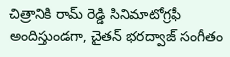చిత్రానికి రామ్ రెడ్డి సినిమాటోగ్రఫీ అందిస్తుండగా, చైతన్ భరద్వాజ్ సంగీతం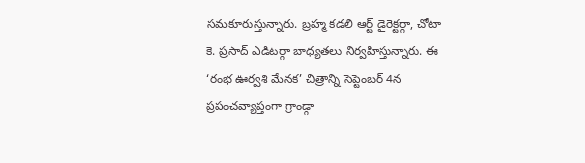సమకూరుస్తున్నారు. బ్రహ్మ కడలి ఆర్ట్ డైరెక్టర్గా, చోటా కె. ప్రసాద్ ఎడిటర్గా బాధ్యతలు నిర్వహిస్తున్నారు. ఈ ‘రంభ ఊర్వశి మేనక’ చిత్రాన్ని సెప్టెంబర్ 4న ప్రపంచవ్యాప్తంగా గ్రాండ్గా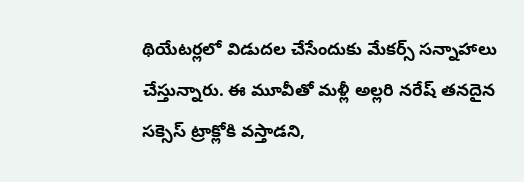థియేటర్లలో విడుదల చేసేందుకు మేకర్స్ సన్నాహాలు చేస్తున్నారు. ఈ మూవీతో మళ్లీ అల్లరి నరేష్ తనదైన సక్సెస్ ట్రాక్లోకి వస్తాడని,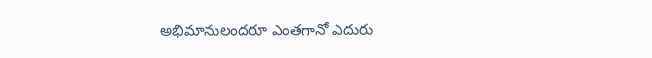అభిమానులందరూ ఎంతగానో ఎదురు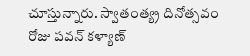చూస్తున్నారు. స్వాతంత్య్ర దినోత్సవం రోజు పవన్ కళ్యాణ్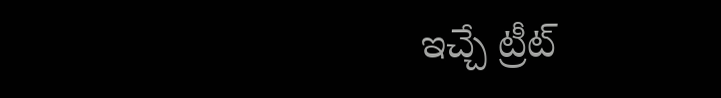ఇచ్చే ట్రీట్